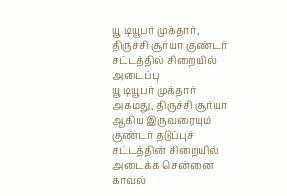யூ டியூபர் முக்தார், திருச்சி சூர்யா குண்டர் சட்டத்தில் சிறையில் அடைப்பு
யூ டியூபர் முக்தார் அகமது, திருச்சி சூர்யா ஆகிய இருவரையும் குண்டர் தடுப்புச் சட்டத்தின் சிறையில் அடைக்க சென்னை காவல்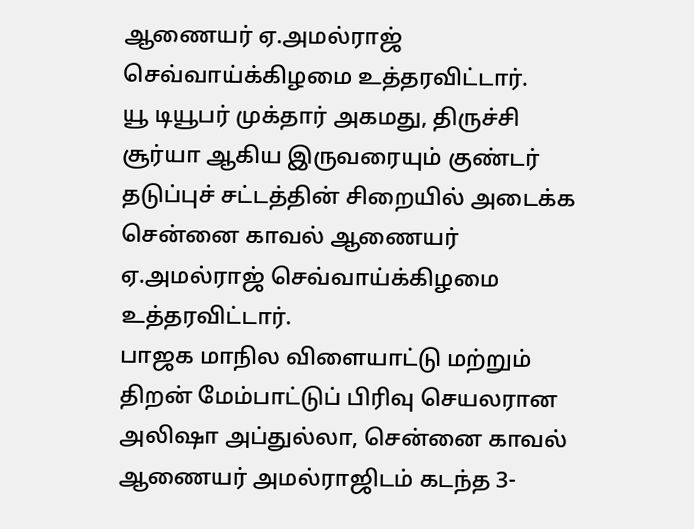ஆணையர் ஏ.அமல்ராஜ் செவ்வாய்க்கிழமை உத்தரவிட்டார்.
யூ டியூபர் முக்தார் அகமது, திருச்சி சூர்யா ஆகிய இருவரையும் குண்டர் தடுப்புச் சட்டத்தின் சிறையில் அடைக்க சென்னை காவல் ஆணையர் ஏ.அமல்ராஜ் செவ்வாய்க்கிழமை உத்தரவிட்டார்.
பாஜக மாநில விளையாட்டு மற்றும் திறன் மேம்பாட்டுப் பிரிவு செயலரான அலிஷா அப்துல்லா, சென்னை காவல் ஆணையர் அமல்ராஜிடம் கடந்த 3-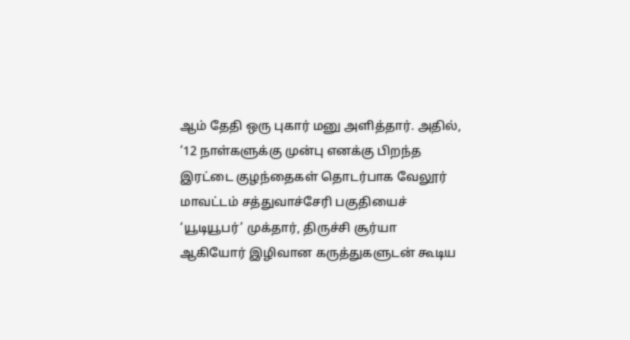ஆம் தேதி ஒரு புகார் மனு அளித்தார். அதில், ‘12 நாள்களுக்கு முன்பு எனக்கு பிறந்த இரட்டை குழந்தைகள் தொடர்பாக வேலூர் மாவட்டம் சத்துவாச்சேரி பகுதியைச் ‘யூடியூபர்’ முக்தார், திருச்சி சூர்யா ஆகியோர் இழிவான கருத்துகளுடன் கூடிய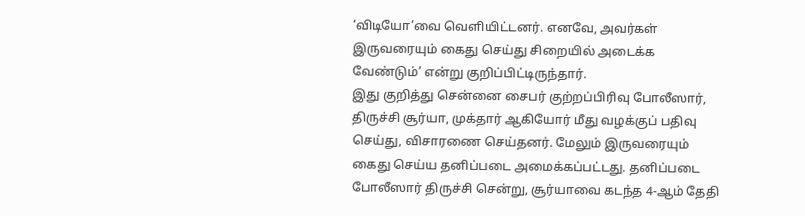‘விடியோ’வை வெளியிட்டனர். எனவே, அவர்கள் இருவரையும் கைது செய்து சிறையில் அடைக்க வேண்டும்’ என்று குறிப்பிட்டிருந்தார்.
இது குறித்து சென்னை சைபர் குற்றப்பிரிவு போலீஸார், திருச்சி சூர்யா, முக்தார் ஆகியோர் மீது வழக்குப் பதிவு செய்து, விசாரணை செய்தனர். மேலும் இருவரையும் கைது செய்ய தனிப்படை அமைக்கப்பட்டது. தனிப்படை போலீஸார் திருச்சி சென்று, சூர்யாவை கடந்த 4-ஆம் தேதி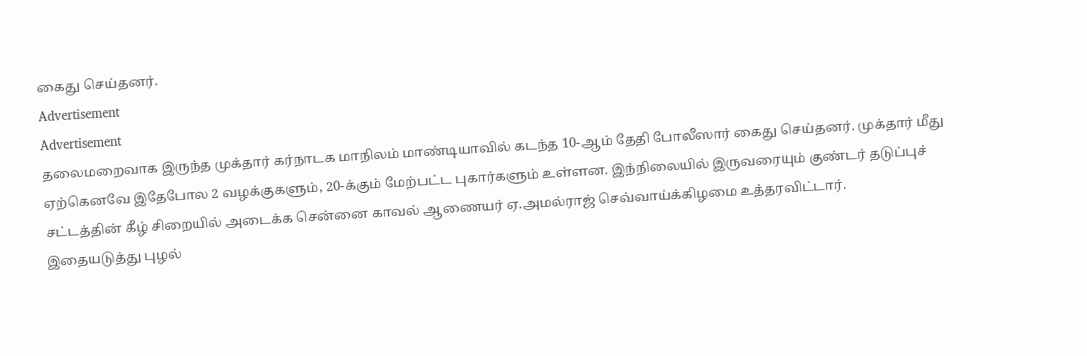கைது செய்தனர்.
Advertisement
Advertisement
தலைமறைவாக இருந்த முக்தார் கர்நாடக மாநிலம் மாண்டியாவில் கடந்த 10-ஆம் தேதி போலீஸார் கைது செய்தனர். முக்தார் மீது ஏற்கெனவே இதேபோல 2 வழக்குகளும், 20-க்கும் மேற்பட்ட புகார்களும் உள்ளன. இந்நிலையில் இருவரையும் குண்டர் தடுப்புச் சட்டத்தின் கீழ் சிறையில் அடைக்க சென்னை காவல் ஆணையர் ஏ.அமல்ராஜ் செவ்வாய்க்கிழமை உத்தரவிட்டார்.
இதையடுத்து புழல்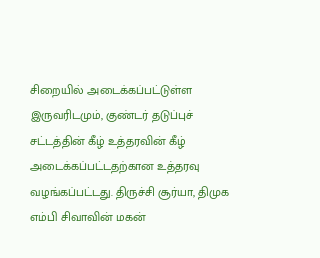சிறையில் அடைக்கப்பட்டுள்ள இருவரிடமும், குண்டர் தடுப்புச் சட்டத்தின் கீழ் உத்தரவின் கீழ் அடைக்கப்பட்டதற்கான உத்தரவு வழங்கப்பட்டது. திருச்சி சூர்யா, திமுக எம்பி சிவாவின் மகன்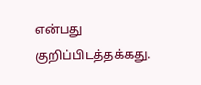என்பது குறிப்பிடத்தக்கது.